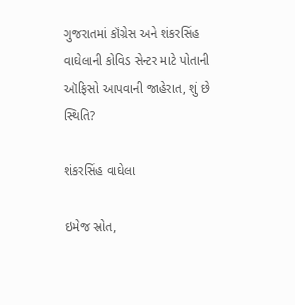ગુજરાતમાં કૉંગ્રેસ અને શંકરસિંહ વાઘેલાની કોવિડ સેન્ટર માટે પોતાની ઑફિસો આપવાની જાહેરાત, શું છે સ્થિતિ?

શંકરસિંહ વાઘેલા

ઇમેજ સ્રોત,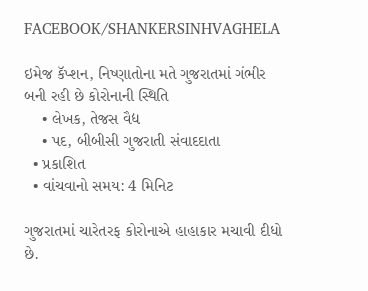FACEBOOK/SHANKERSINHVAGHELA

ઇમેજ કૅપ્શન, નિષ્ણાતોના મતે ગુજરાતમાં ગંભીર બની રહી છે કોરોનાની સ્થિતિ
    • લેખક, તેજસ વૈદ્ય
    • પદ, બીબીસી ગુજરાતી સંવાદદાતા
  • પ્રકાશિત
  • વાંચવાનો સમય: 4 મિનિટ

ગુજરાતમાં ચારેતરફ કોરોનાએ હાહાકાર મચાવી દીધો છે.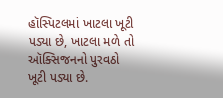હૉસ્પિટલમાં ખાટલા ખૂટી પડ્યા છે, ખાટલા મળે તો ઑક્સિજનનો પુરવઠો ખૂટી પડ્યા છે.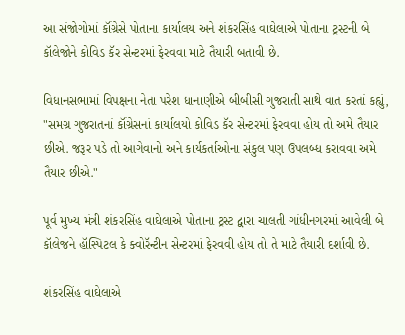આ સંજોગોમાં કૉંગ્રેસે પોતાના કાર્યાલય અને શંકરસિંહ વાઘેલાએ પોતાના ટ્રસ્ટની બે કૉલેજોને કોવિડ કૅર સેન્ટરમાં ફેરવવા માટે તૈયારી બતાવી છે.

વિધાનસભામાં વિપક્ષના નેતા પરેશ ધાનાણીએ બીબીસી ગુજરાતી સાથે વાત કરતાં કહ્યું, "સમગ્ર ગુજરાતનાં કૉંગ્રેસનાં કાર્યાલયો કોવિડ કૅર સેન્ટરમાં ફેરવવા હોય તો અમે તૈયાર છીએ. જરૂર પડે તો આગેવાનો અને કાર્યકર્તાઓના સંકુલ પણ ઉપલબ્ધ કરાવવા અમે તૈયાર છીએ."

પૂર્વ મુખ્ય મંત્રી શંકરસિંહ વાઘેલાએ પોતાના ટ્રસ્ટ દ્વારા ચાલતી ગાંધીનગરમાં આવેલી બે કૉલેજને હૉસ્પિટલ કે ક્વોરૅન્ટીન સેન્ટરમાં ફેરવવી હોય તો તે માટે તૈયારી દર્શાવી છે.

શંકરસિંહ વાઘેલાએ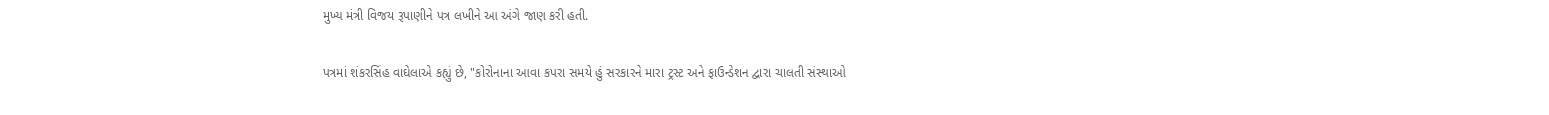મુખ્ય મંત્રી વિજય રૂપાણીને પત્ર લખીને આ અંગે જાણ કરી હતી.

પત્રમાં શંકરસિંહ વાઘેલાએ કહ્યું છે, "કોરોનાના આવા કપરા સમયે હું સરકારને મારા ટ્રસ્ટ અને ફાઉન્ડેશન દ્વારા ચાલતી સંસ્થાઓ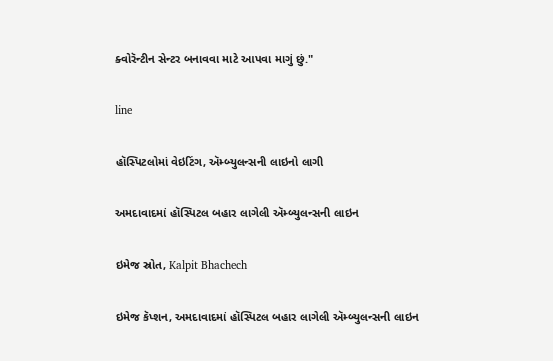ક્વોરૅન્ટીન સેન્ટર બનાવવા માટે આપવા માગું છું."

line

હૉસ્પિટલોમાં વેઇટિંગ, ઍમ્બ્યુલન્સની લાઇનો લાગી

અમદાવાદમાં હૉસ્પિટલ બહાર લાગેલી ઍમ્બ્યુલન્સની લાઇન

ઇમેજ સ્રોત, Kalpit Bhachech

ઇમેજ કૅપ્શન, અમદાવાદમાં હૉસ્પિટલ બહાર લાગેલી ઍમ્બ્યુલન્સની લાઇન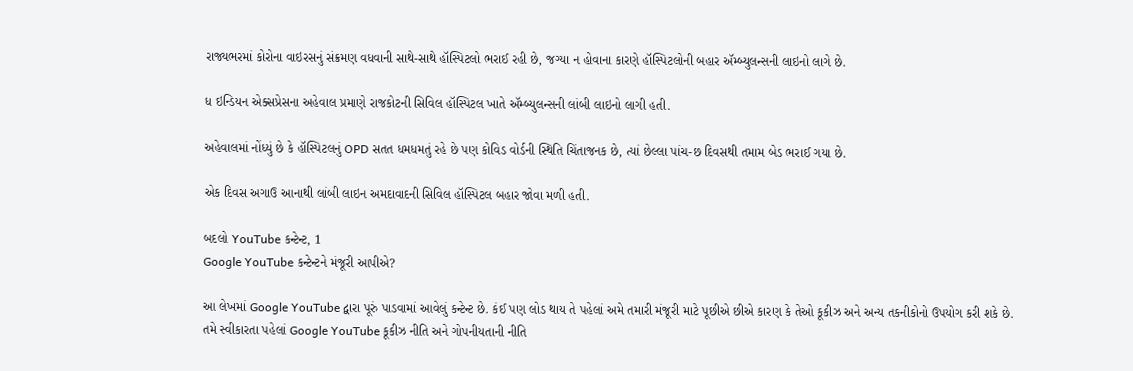રાજ્યભરમાં કોરોના વાઇરસનું સંક્રમણ વધવાની સાથે-સાથે હૉસ્પિટલો ભરાઈ રહી છે, જગ્યા ન હોવાના કારણે હૉસ્પિટલોની બહાર ઍમ્બ્યુલન્સની લાઇનો લાગે છે.

ધ ઇન્ડિયન એક્સપ્રેસના અહેવાલ પ્રમાણે રાજકોટની સિવિલ હૉસ્પિટલ ખાતે ઍમ્બ્યુલન્સની લાંબી લાઇનો લાગી હતી.

અહેવાલમાં નોંધ્યું છે કે હૉસ્પિટલનું OPD સતત ધમધમતું રહે છે પણ કોવિડ વોર્ડની સ્થિતિ ચિંતાજનક છે, ત્યાં છેલ્લા પાંચ-છ દિવસથી તમામ બેડ ભરાઈ ગયા છે.

એક દિવસ અગાઉ આનાથી લાંબી લાઇન અમદાવાદની સિવિલ હૉસ્પિટલ બહાર જોવા મળી હતી.

બદલો YouTube કન્ટેન્ટ, 1
Google YouTube કન્ટેન્ટને મંજૂરી આપીએ?

આ લેખમાં Google YouTube દ્વારા પૂરું પાડવામાં આવેલું કન્ટેન્ટ છે. કંઈ પણ લોડ થાય તે પહેલાં અમે તમારી મંજૂરી માટે પૂછીએ છીએ કારણ કે તેઓ કૂકીઝ અને અન્ય તકનીકોનો ઉપયોગ કરી શકે છે. તમે સ્વીકારતા પહેલાં Google YouTube કૂકીઝ નીતિ અને ગોપનીયતાની નીતિ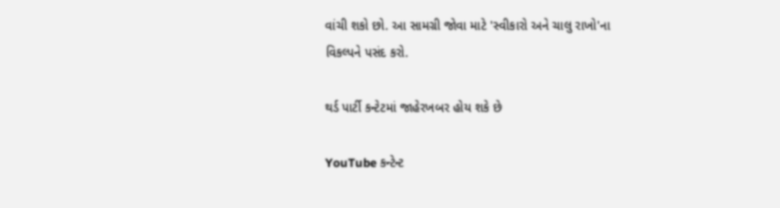વાંચી શકો છો. આ સામગ્રી જોવા માટે 'સ્વીકારો અને ચાલુ રાખો'ના વિકલ્પને પસંદ કરો.

થર્ડ પાર્ટી કન્ટેટમાં જાહેરખબર હોય શકે છે

YouTube કન્ટેન્ટ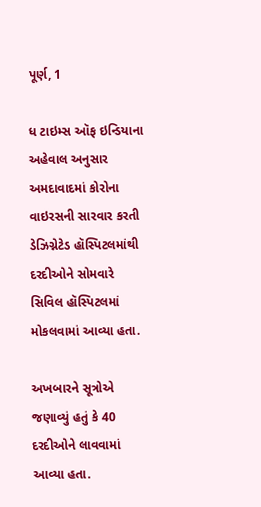પૂર્ણ, 1

ધ ટાઇમ્સ ઑફ ઇન્ડિયાના અહેવાલ અનુસાર અમદાવાદમાં કોરોના વાઇરસની સારવાર કરતી ડેઝિગ્નેટેડ હૉસ્પિટલમાંથી દરદીઓને સોમવારે સિવિલ હૉસ્પિટલમાં મોકલવામાં આવ્યા હતા.

અખબારને સૂત્રોએ જણાવ્યું હતું કે 40 દરદીઓને લાવવામાં આવ્યા હતા.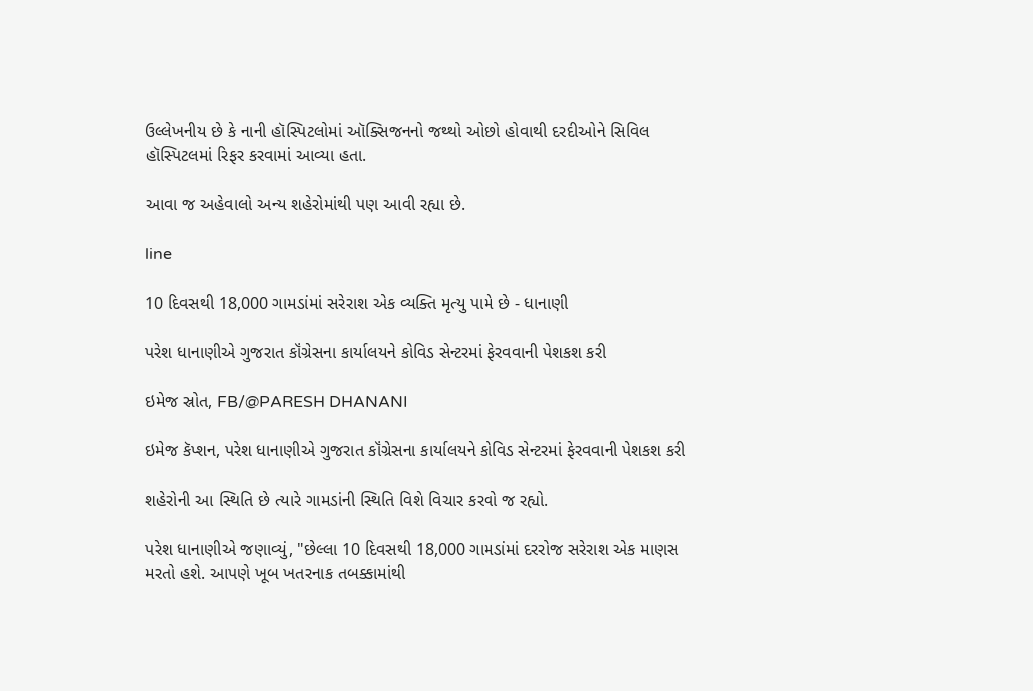ઉલ્લેખનીય છે કે નાની હૉસ્પિટલોમાં ઑક્સિજનનો જથ્થો ઓછો હોવાથી દરદીઓને સિવિલ હૉસ્પિટલમાં રિફર કરવામાં આવ્યા હતા.

આવા જ અહેવાલો અન્ય શહેરોમાંથી પણ આવી રહ્યા છે.

line

10 દિવસથી 18,000 ગામડાંમાં સરેરાશ એક વ્યક્તિ મૃત્યુ પામે છે - ધાનાણી

પરેશ ધાનાણીએ ગુજરાત કૉંગ્રેસના કાર્યાલયને કોવિડ સેન્ટરમાં ફેરવવાની પેશકશ કરી

ઇમેજ સ્રોત, FB/@PARESH DHANANI

ઇમેજ કૅપ્શન, પરેશ ધાનાણીએ ગુજરાત કૉંગ્રેસના કાર્યાલયને કોવિડ સેન્ટરમાં ફેરવવાની પેશકશ કરી

શહેરોની આ સ્થિતિ છે ત્યારે ગામડાંની સ્થિતિ વિશે વિચાર કરવો જ રહ્યો.

પરેશ ધાનાણીએ જણાવ્યું, "છેલ્લા 10 દિવસથી 18,000 ગામડાંમાં દરરોજ સરેરાશ એક માણસ મરતો હશે. આપણે ખૂબ ખતરનાક તબક્કામાંથી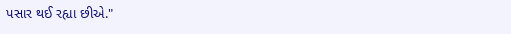પસાર થઈ રહ્યા છીએ."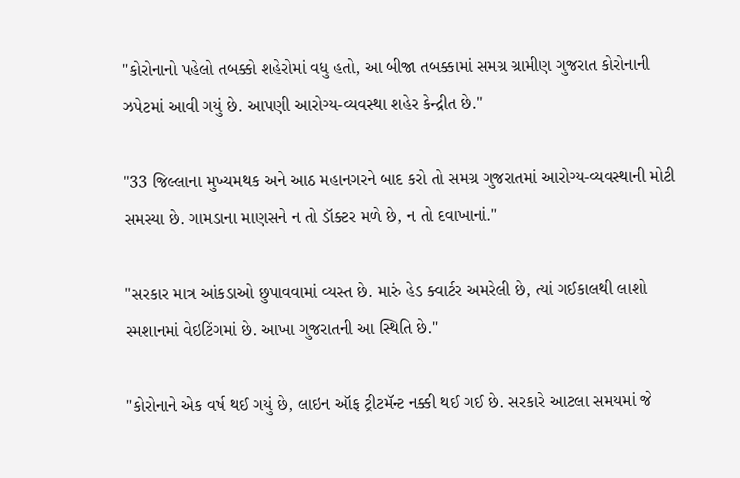"કોરોનાનો પહેલો તબક્કો શહેરોમાં વધુ હતો, આ બીજા તબક્કામાં સમગ્ર ગ્રામીણ ગુજરાત કોરોનાની ઝપેટમાં આવી ગયું છે. આપણી આરોગ્ય-વ્યવસ્થા શહેર કેન્દ્રીત છે."

"33 જિલ્લાના મુખ્યમથક અને આઠ મહાનગરને બાદ કરો તો સમગ્ર ગુજરાતમાં આરોગ્ય-વ્યવસ્થાની મોટી સમસ્યા છે. ગામડાના માણસને ન તો ડૉક્ટર મળે છે, ન તો દવાખાનાં."

"સરકાર માત્ર આંકડાઓ છુપાવવામાં વ્યસ્ત છે. મારું હેડ ક્વાર્ટર અમરેલી છે, ત્યાં ગઈકાલથી લાશો સ્મશાનમાં વેઇટિંગમાં છે. આખા ગુજરાતની આ સ્થિતિ છે."

"કોરોનાને એક વર્ષ થઈ ગયું છે, લાઇન ઑફ ટ્રીટમૅન્ટ નક્કી થઈ ગઈ છે. સરકારે આટલા સમયમાં જે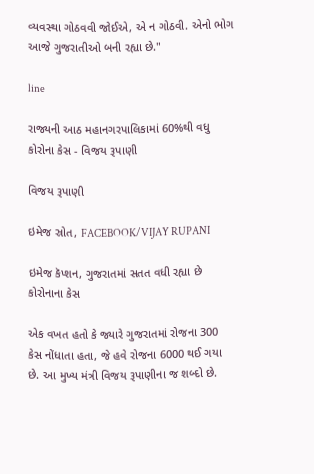વ્યવસ્થા ગોઠવવી જોઈએ, એ ન ગોઠવી. એનો ભોગ આજે ગુજરાતીઓ બની રહ્યા છે."

line

રાજ્યની આઠ મહાનગરપાલિકામાં 60%થી વધુ કોરોના કેસ - વિજય રૂપાણી

વિજય રૂપાણી

ઇમેજ સ્રોત, FACEBOOK/VIJAY RUPANI

ઇમેજ કૅપ્શન, ગુજરાતમાં સતત વધી રહ્યા છે કોરોનાના કેસ

એક વખત હતો કે જ્યારે ગુજરાતમાં રોજના 300 કેસ નોંધાતા હતા, જે હવે રોજના 6000 થઈ ગયા છે. આ મુખ્ય મંત્રી વિજય રૂપાણીના જ શબ્દો છે.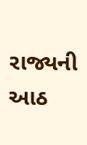રાજ્યની આઠ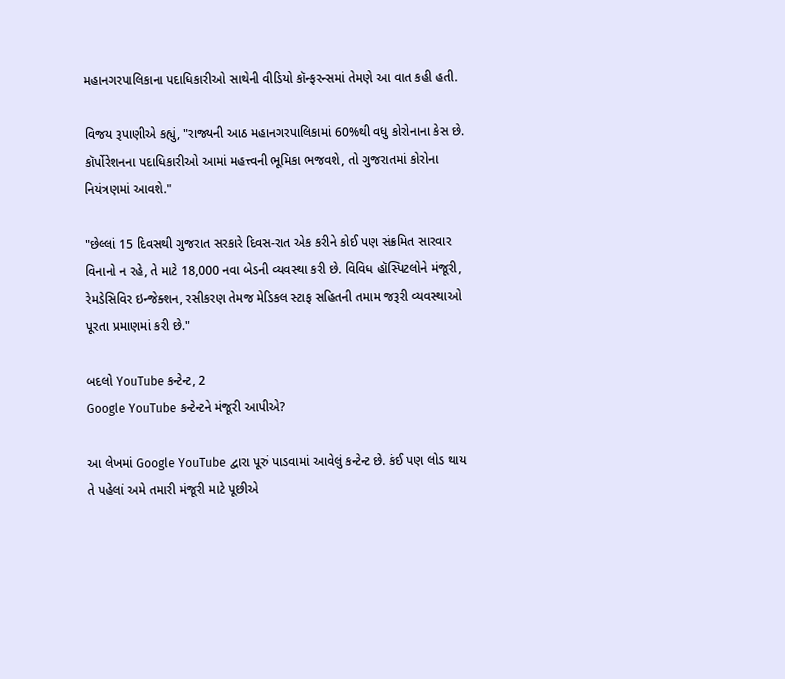મહાનગરપાલિકાના પદાધિકારીઓ સાથેની વીડિયો કૉન્ફરન્સમાં તેમણે આ વાત કહી હતી.

વિજય રૂપાણીએ કહ્યું, "રાજ્યની આઠ મહાનગરપાલિકામાં 60%થી વધુ કોરોનાના કેસ છે. કૉર્પોરેશનના પદાધિકારીઓ આમાં મહત્ત્વની ભૂમિકા ભજવશે, તો ગુજરાતમાં કોરોના નિયંત્રણમાં આવશે."

"છેલ્લાં 15 દિવસથી ગુજરાત સરકારે દિવસ-રાત એક કરીને કોઈ પણ સંક્રમિત સારવાર વિનાનો ન રહે, તે માટે 18,000 નવા બેડની વ્યવસ્થા કરી છે. વિવિધ હૉસ્પિટલોને મંજૂરી, રેમડેસિવિર ઇન્જેક્શન, રસીકરણ તેમજ મેડિકલ સ્ટાફ સહિતની તમામ જરૂરી વ્યવસ્થાઓ પૂરતા પ્રમાણમાં કરી છે."

બદલો YouTube કન્ટેન્ટ, 2
Google YouTube કન્ટેન્ટને મંજૂરી આપીએ?

આ લેખમાં Google YouTube દ્વારા પૂરું પાડવામાં આવેલું કન્ટેન્ટ છે. કંઈ પણ લોડ થાય તે પહેલાં અમે તમારી મંજૂરી માટે પૂછીએ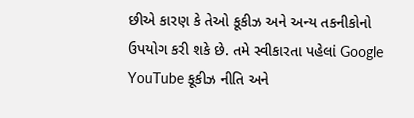છીએ કારણ કે તેઓ કૂકીઝ અને અન્ય તકનીકોનો ઉપયોગ કરી શકે છે. તમે સ્વીકારતા પહેલાં Google YouTube કૂકીઝ નીતિ અને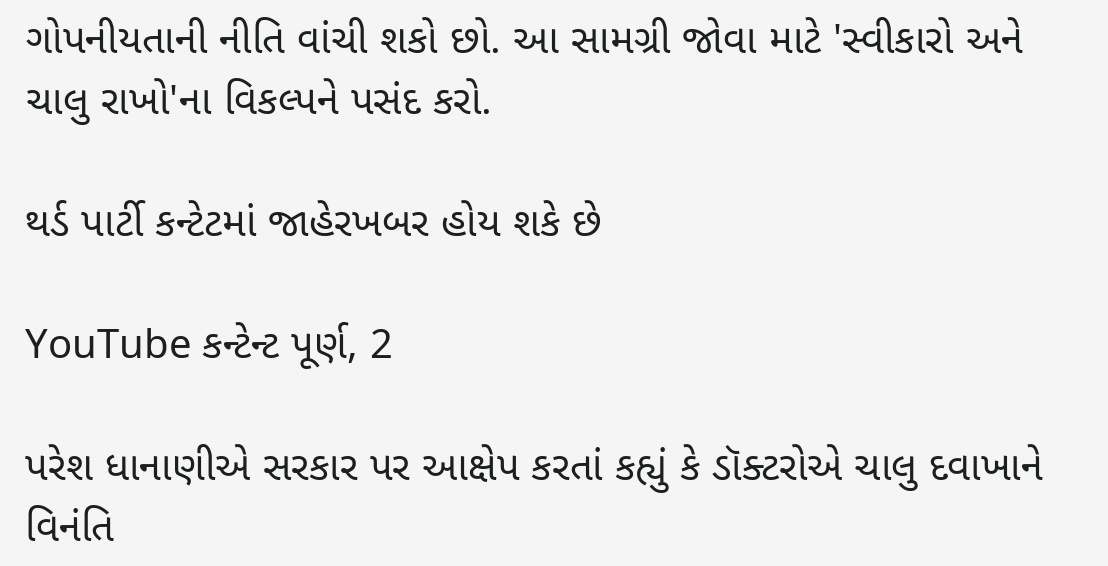ગોપનીયતાની નીતિ વાંચી શકો છો. આ સામગ્રી જોવા માટે 'સ્વીકારો અને ચાલુ રાખો'ના વિકલ્પને પસંદ કરો.

થર્ડ પાર્ટી કન્ટેટમાં જાહેરખબર હોય શકે છે

YouTube કન્ટેન્ટ પૂર્ણ, 2

પરેશ ધાનાણીએ સરકાર પર આક્ષેપ કરતાં કહ્યું કે ડૉક્ટરોએ ચાલુ દવાખાને વિનંતિ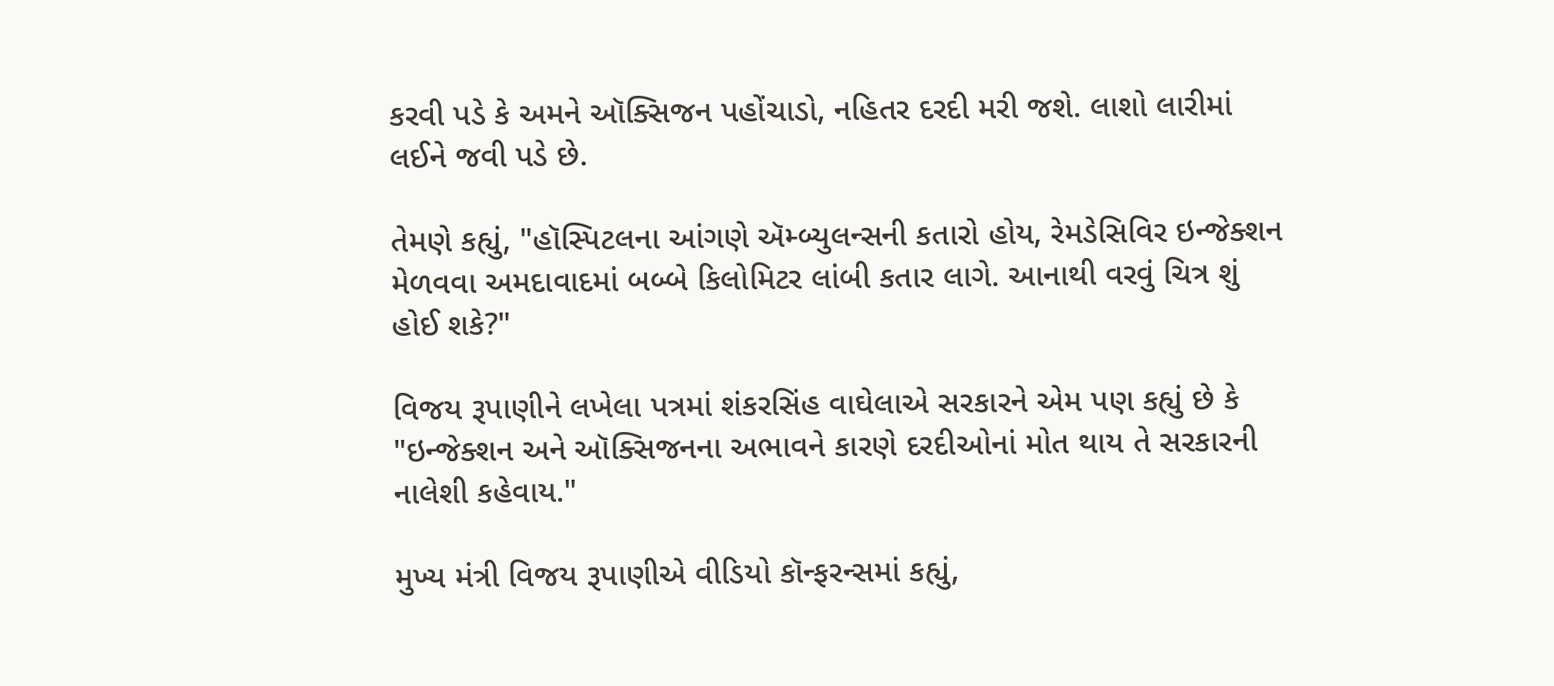કરવી પડે કે અમને ઑક્સિજન પહોંચાડો, નહિતર દરદી મરી જશે. લાશો લારીમાં લઈને જવી પડે છે.

તેમણે કહ્યું, "હૉસ્પિટલના આંગણે ઍમ્બ્યુલન્સની કતારો હોય, રેમડેસિવિર ઇન્જેક્શન મેળવવા અમદાવાદમાં બબ્બે કિલોમિટર લાંબી કતાર લાગે. આનાથી વરવું ચિત્ર શું હોઈ શકે?"

વિજય રૂપાણીને લખેલા પત્રમાં શંકરસિંહ વાઘેલાએ સરકારને એમ પણ કહ્યું છે કે "ઇન્જેક્શન અને ઑક્સિજનના અભાવને કારણે દરદીઓનાં મોત થાય તે સરકારની નાલેશી કહેવાય."

મુખ્ય મંત્રી વિજય રૂપાણીએ વીડિયો કૉન્ફરન્સમાં કહ્યું,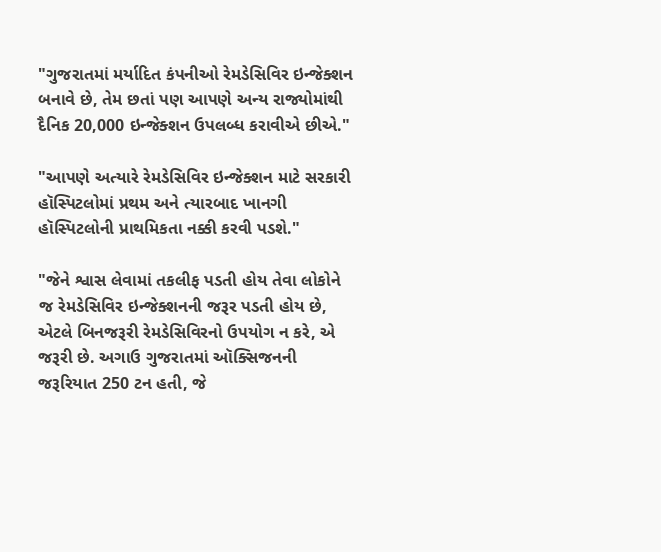"ગુજરાતમાં મર્યાદિત કંપનીઓ રેમડેસિવિર ઇન્જેક્શન બનાવે છે, તેમ છતાં પણ આપણે અન્ય રાજ્યોમાંથી દૈનિક 20,000 ઇન્જેક્શન ઉપલબ્ધ કરાવીએ છીએ."

"આપણે અત્યારે રેમડેસિવિર ઇન્જેક્શન માટે સરકારી હૉસ્પિટલોમાં પ્રથમ અને ત્યારબાદ ખાનગી હૉસ્પિટલોની પ્રાથમિકતા નક્કી કરવી પડશે."

"જેને શ્વાસ લેવામાં તકલીફ પડતી હોય તેવા લોકોને જ રેમડેસિવિર ઇન્જેક્શનની જરૂર પડતી હોય છે, એટલે બિનજરૂરી રેમડેસિવિરનો ઉપયોગ ન કરે, એ જરૂરી છે. અગાઉ ગુજરાતમાં ઑક્સિજનની જરૂરિયાત 250 ટન હતી, જે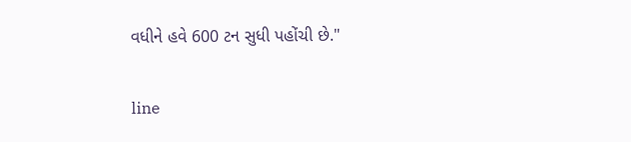વધીને હવે 600 ટન સુધી પહોંચી છે."

line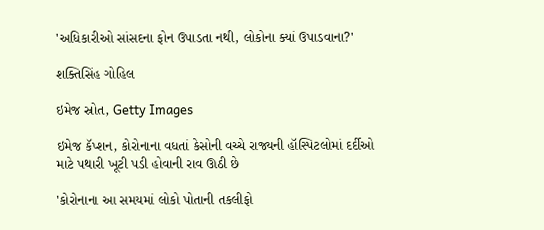'અધિકારીઓ સાંસદના ફોન ઉપાડતા નથી, લોકોના ક્યાં ઉપાડવાના?'

શક્તિસિંહ ગોહિલ

ઇમેજ સ્રોત, Getty Images

ઇમેજ કૅપ્શન, કોરોનાના વધતાં કેસોની વચ્ચે રાજ્યની હૉસ્પિટલોમાં દર્દીઓ માટે પથારી ખૂટી પડી હોવાની રાવ ઊઠી છે

'કોરોનાના આ સમયમાં લોકો પોતાની તકલીફો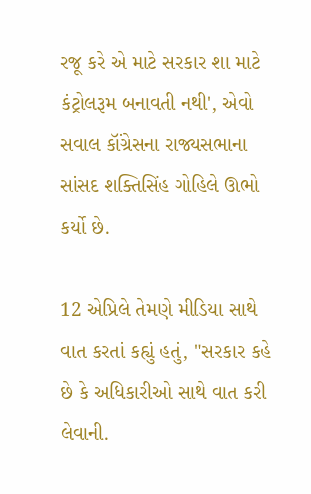રજૂ કરે એ માટે સરકાર શા માટે કંટ્રોલરૂમ બનાવતી નથી', એવો સવાલ કૉંગ્રેસના રાજ્યસભાના સાંસદ શક્તિસિંહ ગોહિલે ઊભો કર્યો છે.

12 એપ્રિલે તેમણે મીડિયા સાથે વાત કરતાં કહ્યું હતું, "સરકાર કહે છે કે અધિકારીઓ સાથે વાત કરી લેવાની.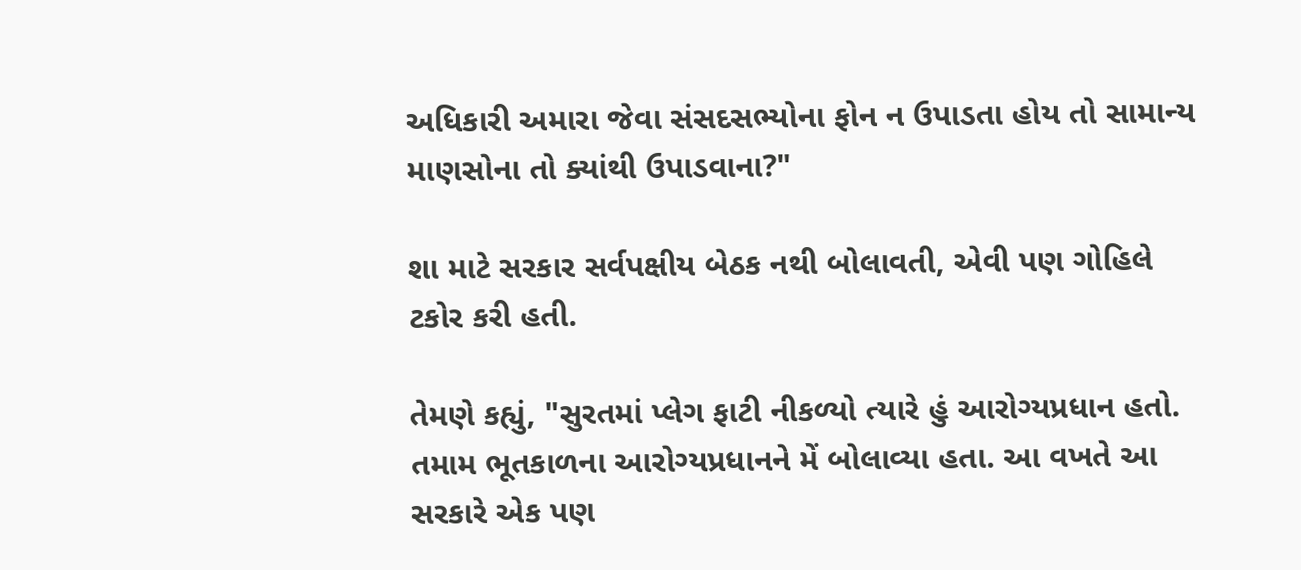અધિકારી અમારા જેવા સંસદસભ્યોના ફોન ન ઉપાડતા હોય તો સામાન્ય માણસોના તો ક્યાંથી ઉપાડવાના?"

શા માટે સરકાર સર્વપક્ષીય બેઠક નથી બોલાવતી, એવી પણ ગોહિલે ટકોર કરી હતી.

તેમણે કહ્યું, "સુરતમાં પ્લેગ ફાટી નીકળ્યો ત્યારે હું આરોગ્યપ્રધાન હતો. તમામ ભૂતકાળના આરોગ્યપ્રધાનને મેં બોલાવ્યા હતા. આ વખતે આ સરકારે એક પણ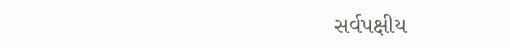સર્વપક્ષીય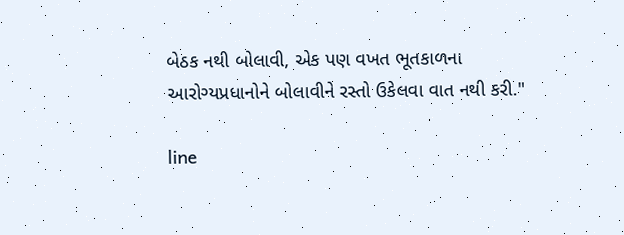બેઠક નથી બોલાવી, એક પણ વખત ભૂતકાળના આરોગ્યપ્રધાનોને બોલાવીને રસ્તો ઉકેલવા વાત નથી કરી."

line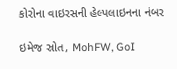કોરોના વાઇરસની હેલ્પલાઇનના નંબર

ઇમેજ સ્રોત, MohFW, GoI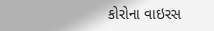કોરોના વાઇરસ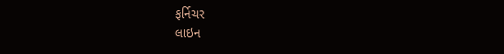ફર્નિચર
લાઇન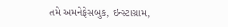તમે અમનેફેસબુક, ઇન્સ્ટાગ્રામ,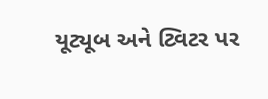યૂટ્યૂબ અને ટ્વિટર પર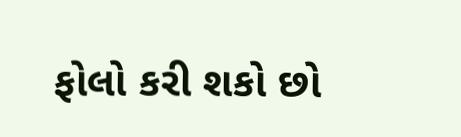ફોલો કરી શકો છો